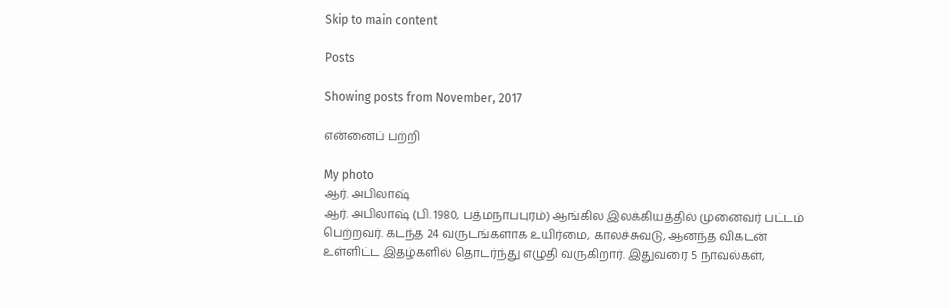Skip to main content

Posts

Showing posts from November, 2017

என்னைப் பற்றி

My photo
ஆர். அபிலாஷ்
ஆர். அபிலாஷ் (பி. 1980, பத்மநாபபுரம்) ஆங்கில இலக்கியத்தில் முனைவர் பட்டம் பெற்றவர். கடந்த 24 வருடங்களாக உயிர்மை, காலச்சுவடு, ஆனந்த விகடன் உள்ளிட்ட இதழ்களில் தொடர்ந்து எழுதி வருகிறார். இதுவரை 5 நாவல்கள்,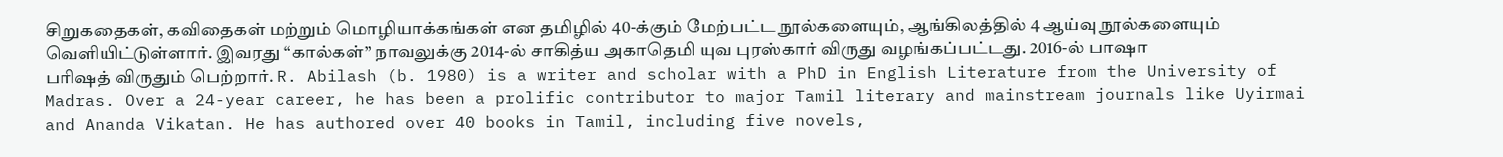சிறுகதைகள், கவிதைகள் மற்றும் மொழியாக்கங்கள் என தமிழில் 40-க்கும் மேற்பட்ட நூல்களையும், ஆங்கிலத்தில் 4 ஆய்வு நூல்களையும் வெளியிட்டுள்ளார். இவரது “கால்கள்” நாவலுக்கு 2014-ல் சாகித்ய அகாதெமி யுவ புரஸ்கார் விருது வழங்கப்பட்டது. 2016-ல் பாஷா பரிஷத் விருதும் பெற்றார். R. Abilash (b. 1980) is a writer and scholar with a PhD in English Literature from the University of Madras. Over a 24-year career, he has been a prolific contributor to major Tamil literary and mainstream journals like Uyirmai and Ananda Vikatan. He has authored over 40 books in Tamil, including five novels,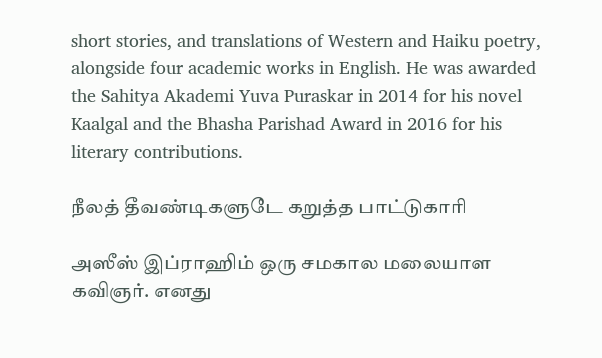short stories, and translations of Western and Haiku poetry, alongside four academic works in English. He was awarded the Sahitya Akademi Yuva Puraskar in 2014 for his novel Kaalgal and the Bhasha Parishad Award in 2016 for his literary contributions.

நீலத் தீவண்டிகளுடே கறுத்த பாட்டுகாரி

அஸீஸ் இப்ராஹிம் ஒரு சமகால மலையாள கவிஞர். எனது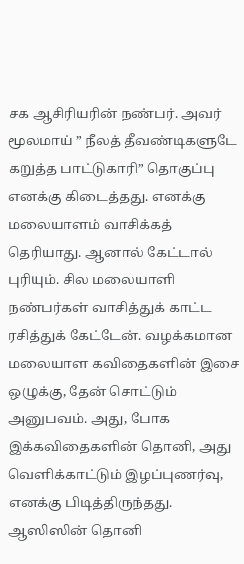சக ஆசிரியரின் நண்பர். அவர் மூலமாய் ” நீலத் தீவண்டிகளுடே கறுத்த பாட்டுகாரி” தொகுப்பு எனக்கு கிடைத்தது. எனக்கு மலையாளம் வாசிக்கத் தெரியாது. ஆனால் கேட்டால் புரியும். சில மலையாளி நண்பர்கள் வாசித்துக் காட்ட ரசித்துக் கேட்டேன். வழக்கமான மலையாள கவிதைகளின் இசை ஒழுக்கு, தேன் சொட்டும் அனுபவம். அது, போக இக்கவிதைகளின் தொனி, அது வெளிக்காட்டும் இழப்புணர்வு, எனக்கு பிடித்திருந்தது. ஆஸிஸின் தொனி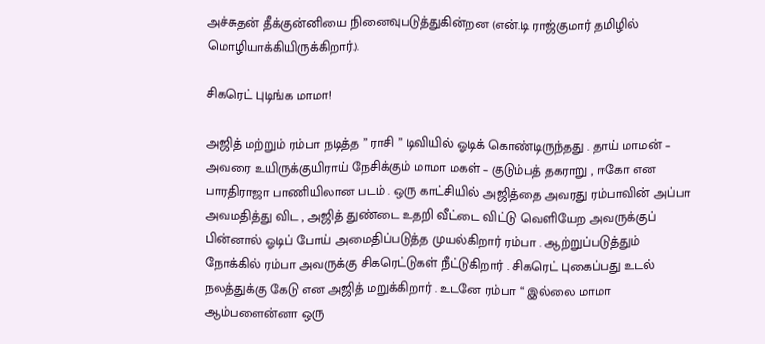அச்சுதன் தீக்குன்னியை நினைவுபடுத்துகின்றன (என்.டி ராஜ்குமார் தமிழில் மொழியாக்கியிருக்கிறார்.).

சிகரெட் புடிங்க மாமா!

அஜித் மற்றும் ரம்பா நடித்த ” ராசி ” டிவியில் ஓடிக் கொண்டிருந்தது . தாய் மாமன் – அவரை உயிருக்குயிராய் நேசிக்கும் மாமா மகள் – குடும்பத் தகராறு , ஈகோ என பாரதிராஜா பாணியிலான படம் . ஒரு காட்சியில் அஜித்தை அவரது ரம்பாவின் அப்பா அவமதித்து விட , அஜித் துண்டை உதறி வீட்டை விட்டு வெளியேற அவருக்குப் பின்னால் ஓடிப் போய் அமைதிப்படுத்த முயல்கிறார் ரம்பா . ஆற்றுப்படுத்தும் நோக்கில் ரம்பா அவருக்கு சிகரெட்டுகள் நீட்டுகிறார் . சிகரெட் புகைப்பது உடல் நலத்துக்கு கேடு என அஜித் மறுக்கிறார் . உடனே ரம்பா “ இல்லை மாமா ஆம்பளைன்னா ஒரு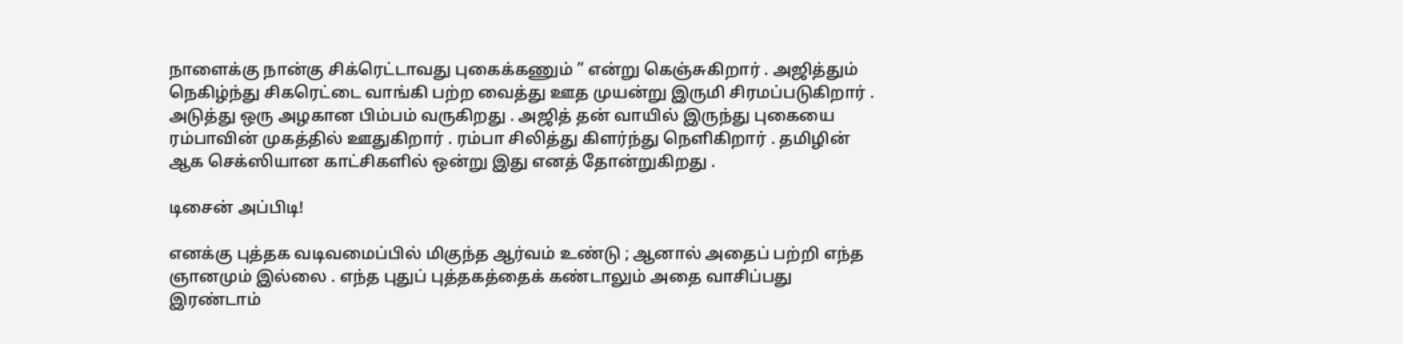நாளைக்கு நான்கு சிக்ரெட்டாவது புகைக்கணும் ” என்று கெஞ்சுகிறார் . அஜித்தும் நெகிழ்ந்து சிகரெட்டை வாங்கி பற்ற வைத்து ஊத முயன்று இருமி சிரமப்படுகிறார் . அடுத்து ஒரு அழகான பிம்பம் வருகிறது . அஜித் தன் வாயில் இருந்து புகையை ரம்பாவின் முகத்தில் ஊதுகிறார் . ரம்பா சிலித்து கிளர்ந்து நெளிகிறார் . தமிழின் ஆக செக்ஸியான காட்சிகளில் ஒன்று இது எனத் தோன்றுகிறது .

டிசைன் அப்பிடி!

எனக்கு புத்தக வடிவமைப்பில் மிகுந்த ஆர்வம் உண்டு ; ஆனால் அதைப் பற்றி எந்த ஞானமும் இல்லை . எந்த புதுப் புத்தகத்தைக் கண்டாலும் அதை வாசிப்பது இரண்டாம்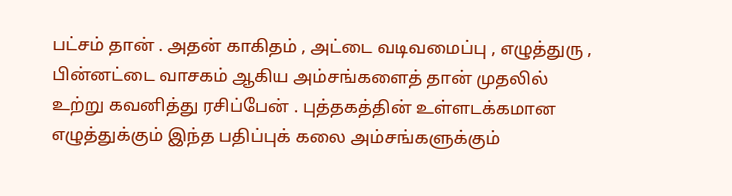பட்சம் தான் . அதன் காகிதம் , அட்டை வடிவமைப்பு , எழுத்துரு , பின்னட்டை வாசகம் ஆகிய அம்சங்களைத் தான் முதலில் உற்று கவனித்து ரசிப்பேன் . புத்தகத்தின் உள்ளடக்கமான எழுத்துக்கும் இந்த பதிப்புக் கலை அம்சங்களுக்கும்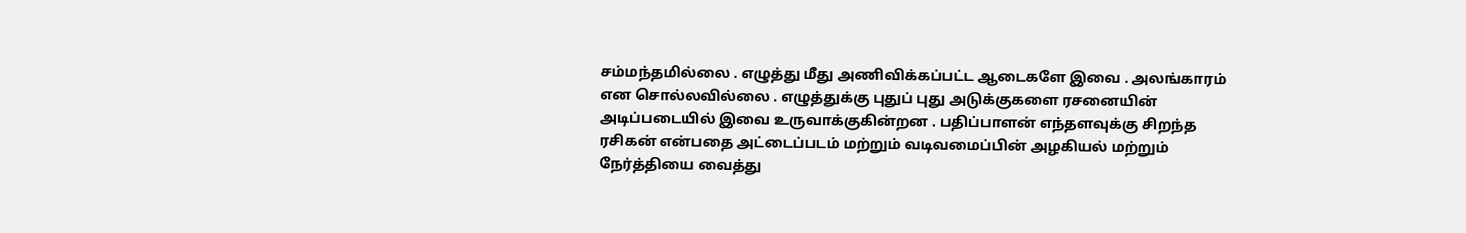சம்மந்தமில்லை . எழுத்து மீது அணிவிக்கப்பட்ட ஆடைகளே இவை . அலங்காரம் என சொல்லவில்லை . எழுத்துக்கு புதுப் புது அடுக்குகளை ரசனையின் அடிப்படையில் இவை உருவாக்குகின்றன . பதிப்பாளன் எந்தளவுக்கு சிறந்த ரசிகன் என்பதை அட்டைப்படம் மற்றும் வடிவமைப்பின் அழகியல் மற்றும் நேர்த்தியை வைத்து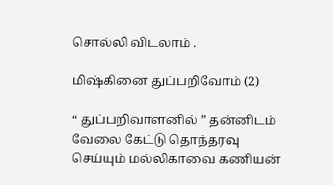சொல்லி விடலாம் .

மிஷ்கினை துப்பறிவோம் (2)

“ துப்பறிவாளனில் ” தன்னிடம் வேலை கேட்டு தொந்தரவு செய்யும் மல்லிகாவை கணியன்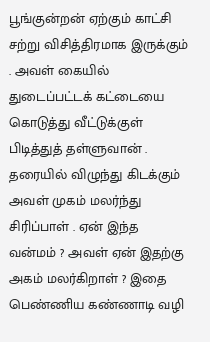பூங்குன்றன் ஏற்கும் காட்சி சற்று விசித்திரமாக இருக்கும் . அவள் கையில் துடைப்பட்டக் கட்டையை கொடுத்து வீட்டுக்குள் பிடித்துத் தள்ளுவான் . தரையில் விழுந்து கிடக்கும் அவள் முகம் மலர்ந்து சிரிப்பாள் . ஏன் இந்த வன்மம் ? அவள் ஏன் இதற்கு அகம் மலர்கிறாள் ? இதை பெண்ணிய கண்ணாடி வழி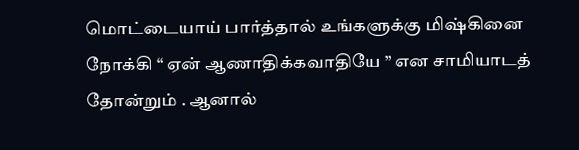மொட்டையாய் பார்த்தால் உங்களுக்கு மிஷ்கினை நோக்கி “ ஏன் ஆணாதிக்கவாதியே ” என சாமியாடத் தோன்றும் . ஆனால்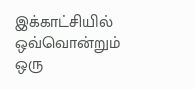இக்காட்சியில் ஒவ்வொன்றும் ஒரு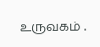உருவகம் .